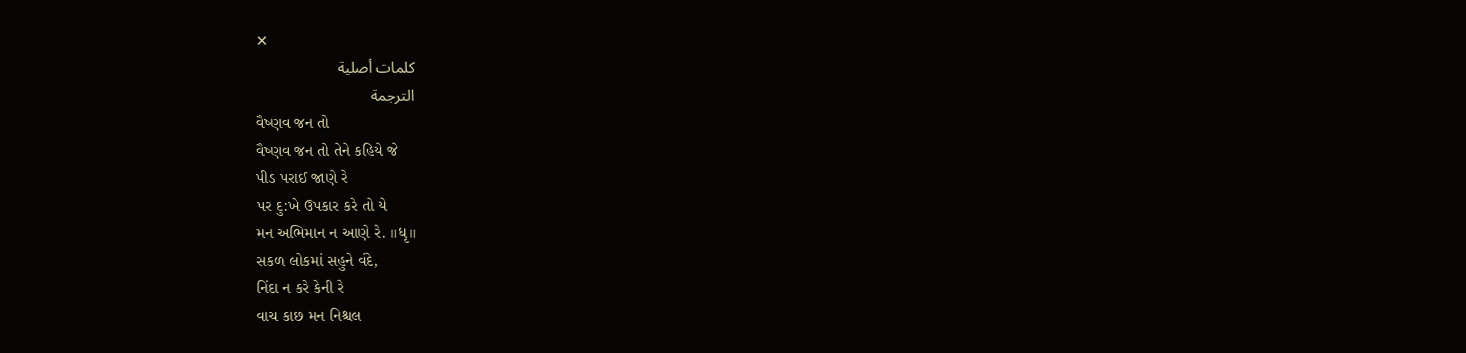✕
كلمات أصلية
الترجمة
વૈષ્ણવ જન તો
વૈષ્ણવ જન તો તેને કહિયે જે
પીડ પરાઈ જાણે રે
પર દુ:ખે ઉપકાર કરે તો યે
મન અભિમાન ન આણે રે. ॥ધૃ॥
સકળ લોકમાં સહુને વંદે,
નિંદા ન કરે કેની રે
વાચ કાછ મન નિશ્ચલ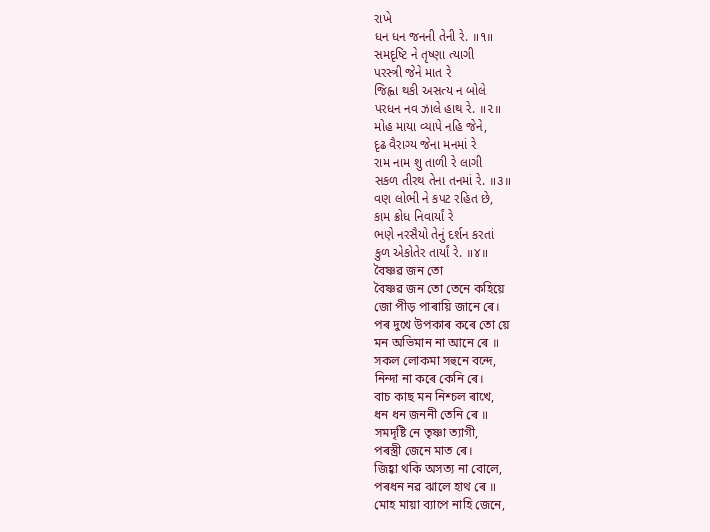રાખે
ધન ધન જનની તેની રે. ॥૧॥
સમદૃષ્ટિ ને તૃષ્ણા ત્યાગી
પરસ્ત્રી જેને માત રે
જિહ્વા થકી અસત્ય ન બોલે
પરધન નવ ઝાલે હાથ રે. ॥૨॥
મોહ માયા વ્યાપે નહિ જેને,
દૃઢ વૈરાગ્ય જેના મનમાં રે
રામ નામ શુ તાળી રે લાગી
સકળ તીરથ તેના તનમાં રે. ॥૩॥
વણ લોભી ને કપટ રહિત છે,
કામ ક્રોધ નિવાર્યાં રે
ભણે નરસૈયો તેનું દર્શન કરતાં
કુળ એકોતેર તાર્યાં રે. ॥૪॥
বৈষ্ণৱ জন তো
বৈষ্ণৱ জন তো তেনে কহিয়ে
জো পীড় পাৰায়ি জানে ৰে।
পৰ দুখে উপকাৰ কৰে তো য়ে
মন অভিমান না আনে ৰে ॥
সকল লোকমা সহুনে বন্দে,
নিন্দা না কৰে কেনি ৰে।
বাচ কাছ মন নিশ্চল ৰাখে,
ধন ধন জননী তেনি ৰে ॥
সমদৃষ্টি নে তৃষ্ণা ত্যাগী,
পৰস্ত্ৰী জেনে মাত ৰে।
জিহ্বা থকি অসত্য না বোলে,
পৰধন নৱ ঝালে হাথ ৰে ॥
মোহ মায়া ব্যাপে নাহি জেনে,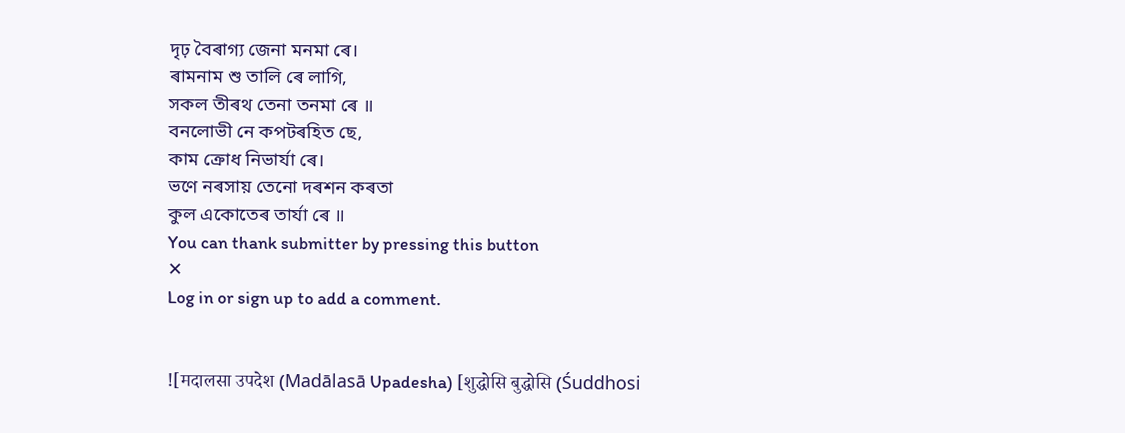দৃঢ় বৈৰাগ্য জেনা মনমা ৰে।
ৰামনাম শু তালি ৰে লাগি,
সকল তীৰথ তেনা তনমা ৰে ॥
বনলোভী নে কপটৰহিত ছে,
কাম ক্ৰোধ নিভাৰ্যা ৰে।
ভণে নৰসায় তেনো দৰশন কৰতা
কুল একোতেৰ তাৰ্যা ৰে ॥
You can thank submitter by pressing this button
✕
Log in or sign up to add a comment.


![मदालसा उपदेश (Madālasā Upadesha) [शुद्धोसि बुद्धोसि (Śuddhosi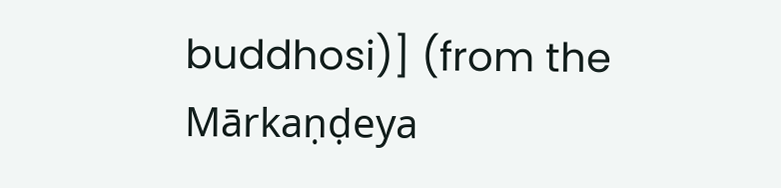buddhosi)] (from the Mārkaṇḍeya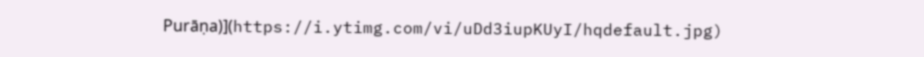Purāṇa)](https://i.ytimg.com/vi/uDd3iupKUyI/hqdefault.jpg)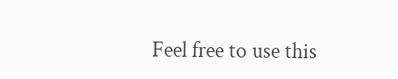Feel free to use this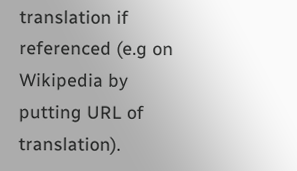translation if referenced (e.g on Wikipedia by putting URL of translation).